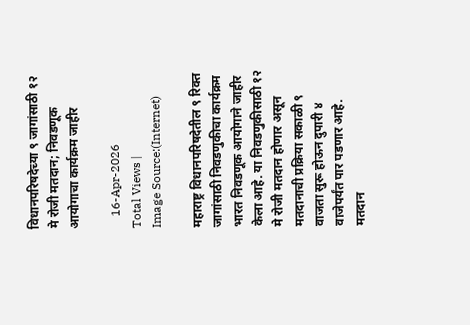विधानपरिषदेच्या ९ जागांसाठी १२ मे रोजी मतदान; निवडणूक आयोगाचा कार्यक्रम जाहीर

    16-Apr-2026
Total Views |
Image Source:(Internet)

महाराष्ट्र विधानपरिषदेतील ९ रिक्त जागांसाठी निवडणुकीचा कार्यक्रम भारत निवडणूक आयोगाने जाहीर केला आहे. या निवडणुकीसाठी १२ मे रोजी मतदान होणार असून मतदानाची प्रक्रिया सकाळी ९ वाजता सुरू होऊन दुपारी ४ वाजेपर्यंत पार पडणार आहे. मतदान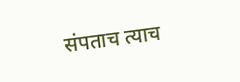संपताच त्याच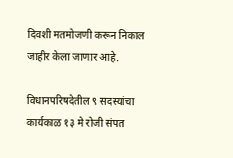दिवशी मतमोजणी करून निकाल जाहीर केला जाणार आहे.

विधानपरिषदेतील ९ सदस्यांचा कार्यकाळ १३ मे रोजी संपत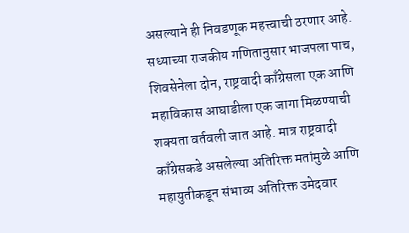असल्याने ही निवडणूक महत्त्वाची ठरणार आहे. सध्याच्या राजकीय गणितानुसार भाजपला पाच, शिवसेनेला दोन, राष्ट्रवादी काँग्रेसला एक आणि महाविकास आघाडीला एक जागा मिळण्याची शक्यता वर्तवली जात आहे. मात्र राष्ट्रवादी काँग्रेसकडे असलेल्या अतिरिक्त मतांमुळे आणि महायुतीकडून संभाव्य अतिरिक्त उमेदवार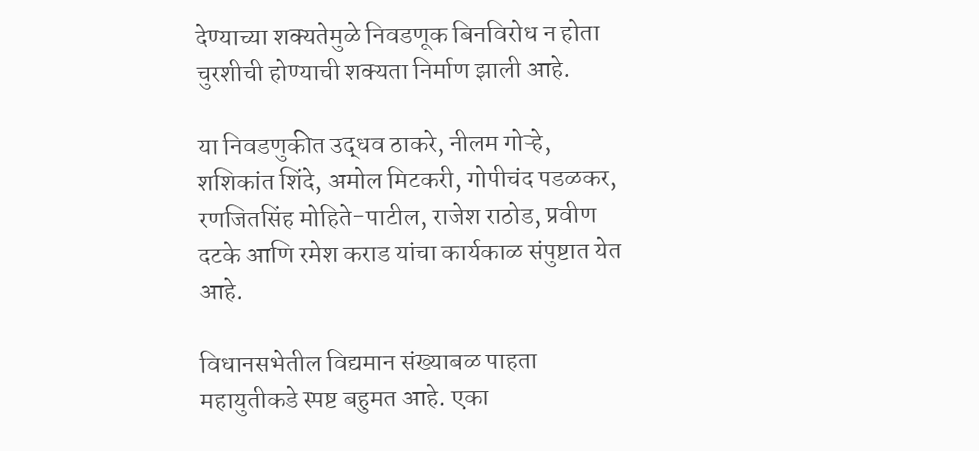देण्याच्या शक्यतेमुळे निवडणूक बिनविरोध न होता चुरशीची होण्याची शक्यता निर्माण झाली आहे.

या निवडणुकीत उद्धव ठाकरे, नीलम गोऱ्हे, शशिकांत शिंदे, अमोल मिटकरी, गोपीचंद पडळकर, रणजितसिंह मोहिते-पाटील, राजेश राठोड, प्रवीण दटके आणि रमेश कराड यांचा कार्यकाळ संपुष्टात येत आहे.

विधानसभेतील विद्यमान संख्याबळ पाहता महायुतीकडे स्पष्ट बहुमत आहे. एका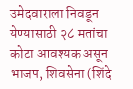उमेदवाराला निवडून येण्यासाठी २८ मतांचा कोटा आवश्यक असून भाजप, शिवसेना (शिंदे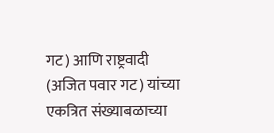गट) आणि राष्ट्रवादी (अजित पवार गट) यांच्या एकत्रित संख्याबळाच्या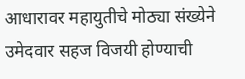आधारावर महायुतीचे मोठ्या संख्येने उमेदवार सहज विजयी होण्याची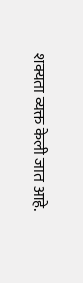शक्यता व्यक्त केली जात आहे.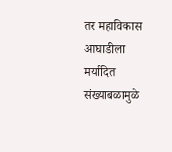तर महाविकास आघाडीला मर्यादित संख्याबळामुळे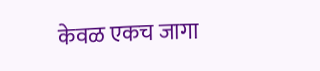केवळ एकच जागा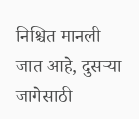निश्चित मानली जात आहे, दुसऱ्या जागेसाठी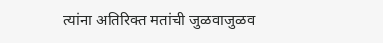त्यांना अतिरिक्त मतांची जुळवाजुळव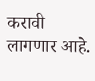करावी लागणार आहे.